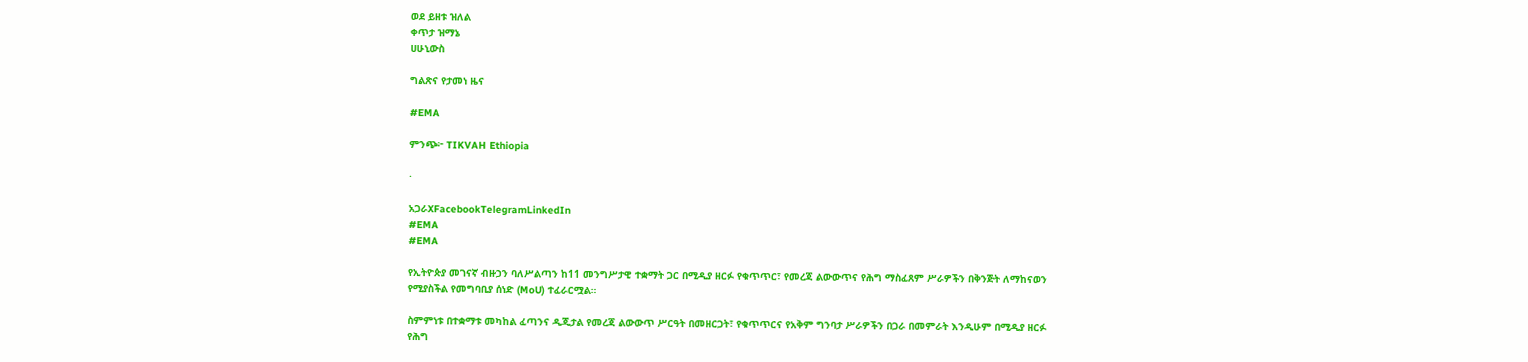ወደ ይዘቱ ዝለል
ቀጥታ ዝማኔ
ሀሁኒውስ

ግልጽና የታመነ ዜና

#EMA

ምንጭ፦ TIKVAH Ethiopia

·

አጋራXFacebookTelegramLinkedIn
#EMA
#EMA

የኢትዮጵያ መገናኛ ብዙኃን ባለሥልጣን ከ11 መንግሥታዊ ተቋማት ጋር በሚዲያ ዘርፉ የቁጥጥር፣ የመረጃ ልውውጥና የሕግ ማስፈጸም ሥራዎችን በቅንጅት ለማከናወን የሚያስችል የመግባቢያ ሰነድ (MoU) ተፈራርሟል።

ስምምነቱ በተቋማቱ መካከል ፈጣንና ዲጂታል የመረጃ ልውውጥ ሥርዓት በመዘርጋት፣ የቁጥጥርና የአቅም ግንባታ ሥራዎችን በጋራ በመምራት እንዲሁም በሚዲያ ዘርፉ የሕግ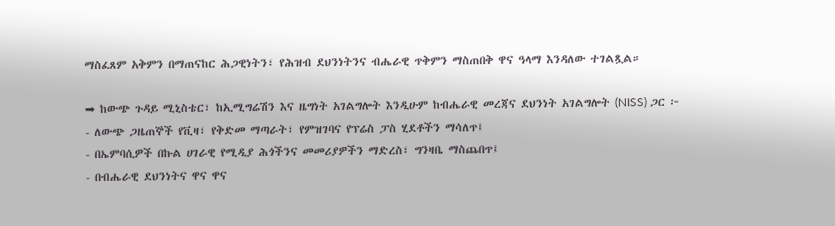ማስፈጸም አቅምን በማጠናከር ሕጋዊነትን፣ የሕዝብ ደህንነትንና ብሔራዊ ጥቅምን ማስጠበቅ ዋና ዓላማ እንዳለው ተገልጿል።

➡ ከውጭ ጉዳይ ሚኒስቴር፣ ከኢሚግሬሽን እና ዜግነት አገልግሎት እንዲሁም ከብሔራዊ መረጃና ደህንነት አገልግሎት (NISS) ጋር ፦
- ለውጭ ጋዜጠኞች የቪዛ፣ የቅድመ ማጣራት፣ የምዝገባና የፕሬስ ፓስ ሂደቶችን ማሳለጥ፤
- በኤምባሲዎች በኩል ሀገራዊ የሚዲያ ሕጎችንና መመሪያዎችን ማድረስ፣ ግንዛቤ ማስጨበጥ፤
- በብሔራዊ ደህንነትና ዋና ዋና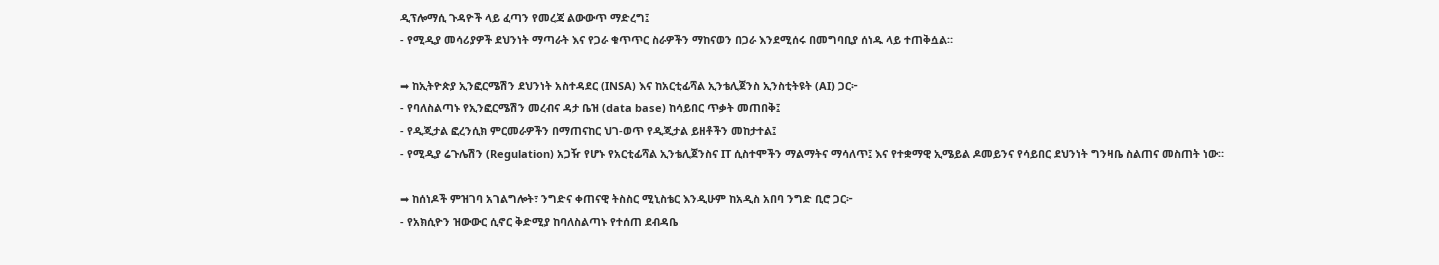ዲፕሎማሲ ጉዳዮች ላይ ፈጣን የመረጃ ልውውጥ ማድረግ፤
- የሚዲያ መሳሪያዎች ደህንነት ማጣራት እና የጋራ ቁጥጥር ስራዎችን ማከናወን በጋራ እንደሚሰሩ በመግባቢያ ሰነዱ ላይ ተጠቅሷል።

➡ ከኢትዮጵያ ኢንፎርሜሽን ደህንነት አስተዳደር (INSA) እና ከአርቲፊሻል ኢንቴሊጀንስ ኢንስቲትዩት (AI) ጋር፦
- የባለስልጣኑ የኢንፎርሜሽን መረብና ዳታ ቤዝ (data base) ከሳይበር ጥቃት መጠበቅ፤
- የዲጂታል ፎረንሲክ ምርመራዎችን በማጠናከር ህገ-ወጥ የዲጂታል ይዘቶችን መከታተል፤
- የሚዲያ ሬጉሌሽን (Regulation) አጋዥ የሆኑ የአርቲፊሻል ኢንቴሊጀንስና IT ሲስተሞችን ማልማትና ማሳለጥ፤ እና የተቋማዊ ኢሜይል ዶመይንና የሳይበር ደህንነት ግንዛቤ ስልጠና መስጠት ነው።

➡ ከሰነዶች ምዝገባ አገልግሎት፣ ንግድና ቀጠናዊ ትስስር ሚኒስቴር እንዲሁም ከአዲስ አበባ ንግድ ቢሮ ጋር፦
- የአክሲዮን ዝውውር ሲኖር ቅድሚያ ከባለስልጣኑ የተሰጠ ደብዳቤ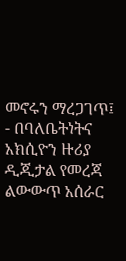መኖሩን ማረጋገጥ፤
- በባለቤትነትና አክሲዮን ዙሪያ ዲጂታል የመረጃ ልውውጥ አሰራር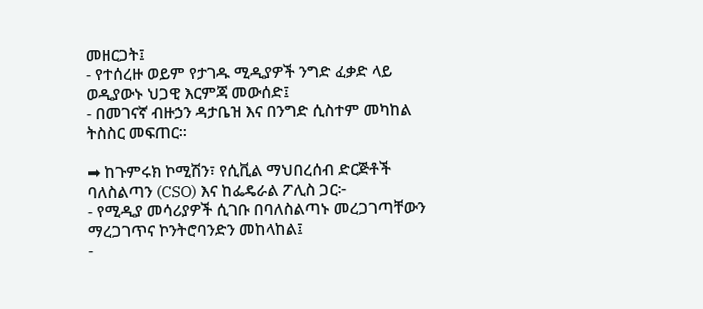መዘርጋት፤
- የተሰረዙ ወይም የታገዱ ሚዲያዎች ንግድ ፈቃድ ላይ ወዲያውኑ ህጋዊ እርምጃ መውሰድ፤
- በመገናኛ ብዙኃን ዳታቤዝ እና በንግድ ሲስተም መካከል ትስስር መፍጠር።

➡ ከጉምሩክ ኮሚሽን፣ የሲቪል ማህበረሰብ ድርጅቶች ባለስልጣን (CSO) እና ከፌዴራል ፖሊስ ጋር፦
- የሚዲያ መሳሪያዎች ሲገቡ በባለስልጣኑ መረጋገጣቸውን ማረጋገጥና ኮንትሮባንድን መከላከል፤
-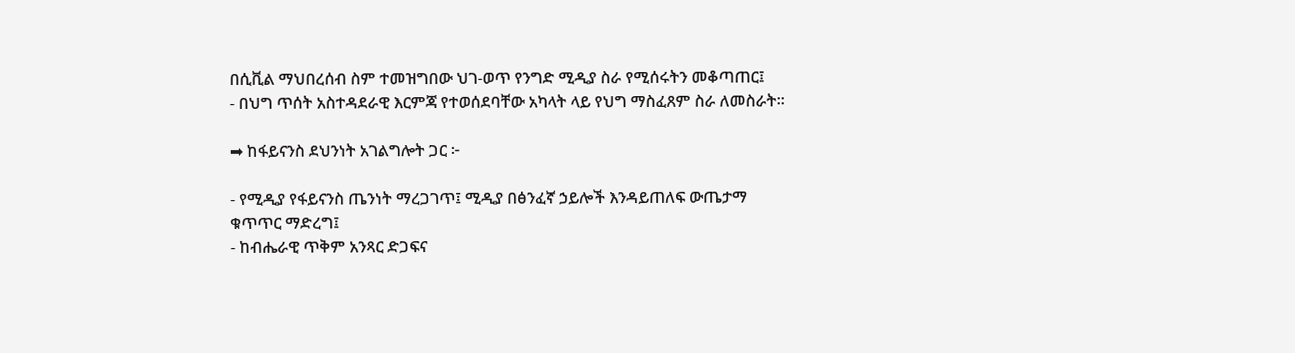በሲቪል ማህበረሰብ ስም ተመዝግበው ህገ-ወጥ የንግድ ሚዲያ ስራ የሚሰሩትን መቆጣጠር፤
- በህግ ጥሰት አስተዳደራዊ እርምጃ የተወሰደባቸው አካላት ላይ የህግ ማስፈጸም ስራ ለመስራት።

➡ ከፋይናንስ ደህንነት አገልግሎት ጋር ፦

- የሚዲያ የፋይናንስ ጤንነት ማረጋገጥ፤ ሚዲያ በፅንፈኛ ኃይሎች እንዳይጠለፍ ውጤታማ ቁጥጥር ማድረግ፤
- ከብሔራዊ ጥቅም አንጻር ድጋፍና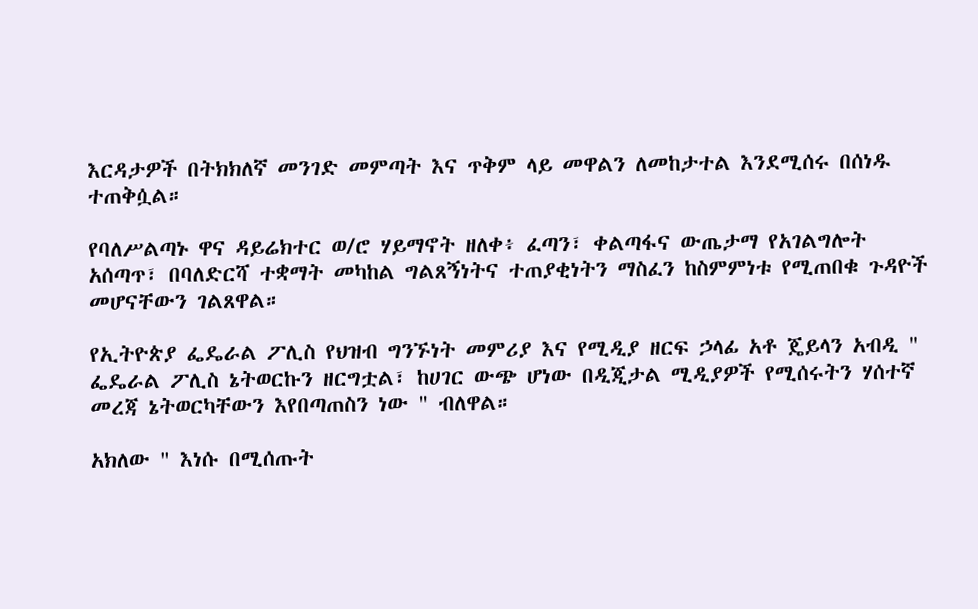እርዳታዎች በትክክለኛ መንገድ መምጣት እና ጥቅም ላይ መዋልን ለመከታተል እንደሚሰሩ በሰነዱ ተጠቅሷል።

የባለሥልጣኑ ዋና ዳይሬክተር ወ/ሮ ሃይማኖት ዘለቀ፥ ፈጣን፣ ቀልጣፋና ውጤታማ የአገልግሎት አሰጣጥ፣ በባለድርሻ ተቋማት መካከል ግልጸኝነትና ተጠያቂነትን ማስፈን ከስምምነቱ የሚጠበቁ ጉዳዮች መሆናቸውን ገልጸዋል።

የኢትዮጵያ ፌዴራል ፖሊስ የህዝብ ግንኙነት መምሪያ እና የሚዲያ ዘርፍ ኃላፊ አቶ ጄይላን አብዲ " ፌዴራል ፖሊስ ኔትወርኩን ዘርግቷል፣ ከሀገር ውጭ ሆነው በዲጂታል ሚዲያዎች የሚሰሩትን ሃሰተኛ መረጃ ኔትወርካቸውን እየበጣጠስን ነው " ብለዋል።

አክለው " እነሱ በሚሰጡት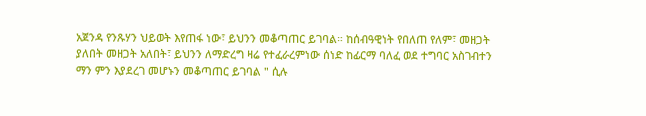አጀንዳ የንጹሃን ህይወት እየጠፋ ነው፣ ይህንን መቆጣጠር ይገባል። ከሰብዓዊነት የበለጠ የለም፣ መዘጋት ያለበት መዘጋት አለበት፣ ይህንን ለማድረግ ዛሬ የተፈራረምነው ሰነድ ከፊርማ ባለፈ ወደ ተግባር አስገብተን ማን ምን እያደረገ መሆኑን መቆጣጠር ይገባል " ሲሉ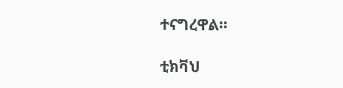ተናግረዋል።

ቲክቫህ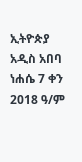ኢትዮጵያ
አዲስ አበባ
ነሐሴ 7 ቀን 2018 ዓ/ም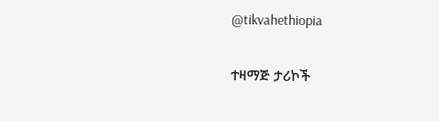@tikvahethiopia

ተዛማጅ ታሪኮች